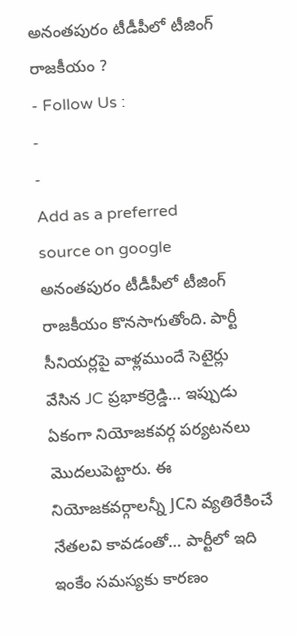అనంతపురం టీడీపీలో టీజింగ్ రాజకీయం ?
- Follow Us :
-
-
Add as a preferred
source on google
అనంతపురం టీడీపీలో టీజింగ్ రాజకీయం కొనసాగుతోంది. పార్టీ సీనియర్లపై వాళ్లముందే సెటైర్లు వేసిన JC ప్రభాకర్రెడ్డి… ఇప్పుడు ఏకంగా నియోజకవర్గ పర్యటనలు మొదలుపెట్టారు. ఈ నియోజకవర్గాలన్నీ JCని వ్యతిరేకించే నేతలవి కావడంతో… పార్టీలో ఇది ఇంకేం సమస్యకు కారణం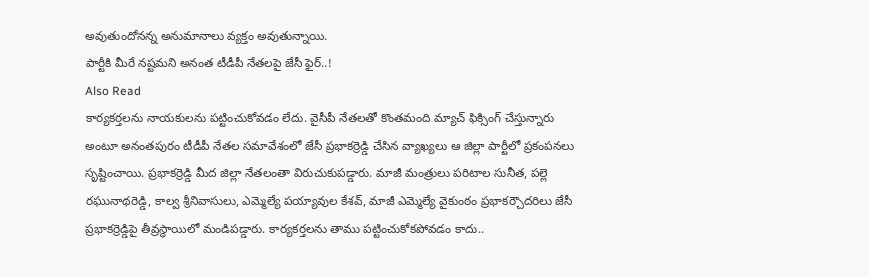అవుతుందోనన్న అనుమానాలు వ్యక్తం అవుతున్నాయి.
పార్టీకి మీరే నష్టమని అనంత టీడీపీ నేతలపై జేసీ ఫైర్..!
Also Read
కార్యకర్తలను నాయకులను పట్టించుకోవడం లేదు. వైసీపీ నేతలతో కొంతమంది మ్యాచ్ ఫిక్సింగ్ చేస్తున్నారు అంటూ అనంతపురం టీడీపీ నేతల సమావేశంలో జేసీ ప్రభాకర్రెడ్డి చేసిన వ్యాఖ్యలు ఆ జిల్లా పార్టీలో ప్రకంపనలు సృష్టించాయి. ప్రభాకర్రెడ్డి మీద జిల్లా నేతలంతా విరుచుకుపడ్డారు. మాజీ మంత్రులు పరిటాల సునీత, పల్లె రఘునాథరెడ్డి, కాల్వ శ్రీనివాసులు, ఎమ్మెల్యే పయ్యావుల కేశవ్, మాజీ ఎమ్మెల్యే వైకుంఠం ప్రభాకర్చౌదరిలు జేసీ ప్రభాకర్రెడ్డిపై తీవ్రస్థాయిలో మండిపడ్డారు. కార్యకర్తలను తాము పట్టించుకోకపోవడం కాదు..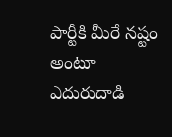పార్టీకి మీరే నష్టం అంటూ ఎదురుదాడి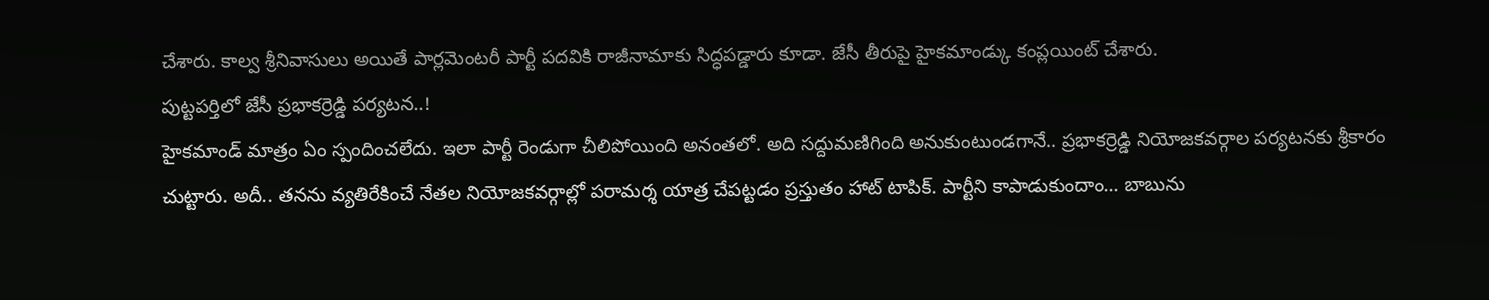చేశారు. కాల్వ శ్రీనివాసులు అయితే పార్లమెంటరీ పార్టీ పదవికి రాజీనామాకు సిద్ధపడ్డారు కూడా. జేసీ తీరుపై హైకమాండ్కు కంప్లయింట్ చేశారు.
పుట్టపర్తిలో జేసీ ప్రభాకర్రెడ్డి పర్యటన..!
హైకమాండ్ మాత్రం ఏం స్పందించలేదు. ఇలా పార్టీ రెండుగా చీలిపోయింది అనంతలో. అది సద్దుమణిగింది అనుకుంటుండగానే.. ప్రభాకర్రెడ్డి నియోజకవర్గాల పర్యటనకు శ్రీకారం చుట్టారు. అదీ.. తనను వ్యతిరేకించే నేతల నియోజకవర్గాల్లో పరామర్శ యాత్ర చేపట్టడం ప్రస్తుతం హాట్ టాపిక్. పార్టీని కాపాడుకుందాం… బాబును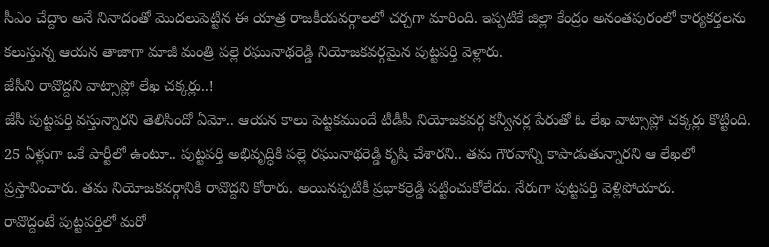సీఎం చేద్దాం అనే నినాదంతో మొదలుపెట్టిన ఈ యాత్ర రాజకీయవర్గాలలో చర్చగా మారింది. ఇప్పటికే జిల్లా కేంద్రం అనంతపురంలో కార్యకర్తలను కలుస్తున్న ఆయన తాజాగా మాజీ మంత్రి పల్లె రఘునాథరెడ్డి నియోజకవర్గమైన పుట్టపర్తి వెళ్లారు.
జేసీని రావొద్దని వాట్సాప్లో లేఖ చక్కర్లు..!
జేసీ పుట్టపర్తి వస్తున్నారని తెలిసిందో ఏమో.. ఆయన కాలు పెట్టకముందే టీడీపీ నియోజకవర్గ కన్వీనర్ల పేరుతో ఓ లేఖ వాట్సాప్లో చక్కర్లు కొట్టింది. 25 ఏళ్లుగా ఒకే పార్టీలో ఉంటూ.. పుట్టపర్తి అభివృద్ధికి పల్లె రఘునాథరెడ్డి కృషి చేశారని.. తమ గౌరవాన్ని కాపాడుతున్నారని ఆ లేఖలో ప్రస్తావించారు. తమ నియోజకవర్గానికి రావొద్దని కోరారు. అయినప్పటికీ ప్రభాకర్రెడ్డి పట్టించుకోలేదు. నేరుగా పుట్టపర్తి వెళ్లిపోయారు.
రావొద్దంటే పుట్టపర్తిలో మరో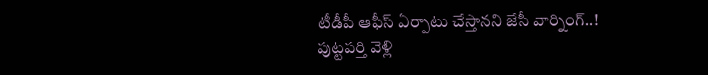టీడీపీ ఆఫీస్ ఏర్పాటు చేస్తానని జేసీ వార్నింగ్..!
పుట్టపర్తి వెళ్లి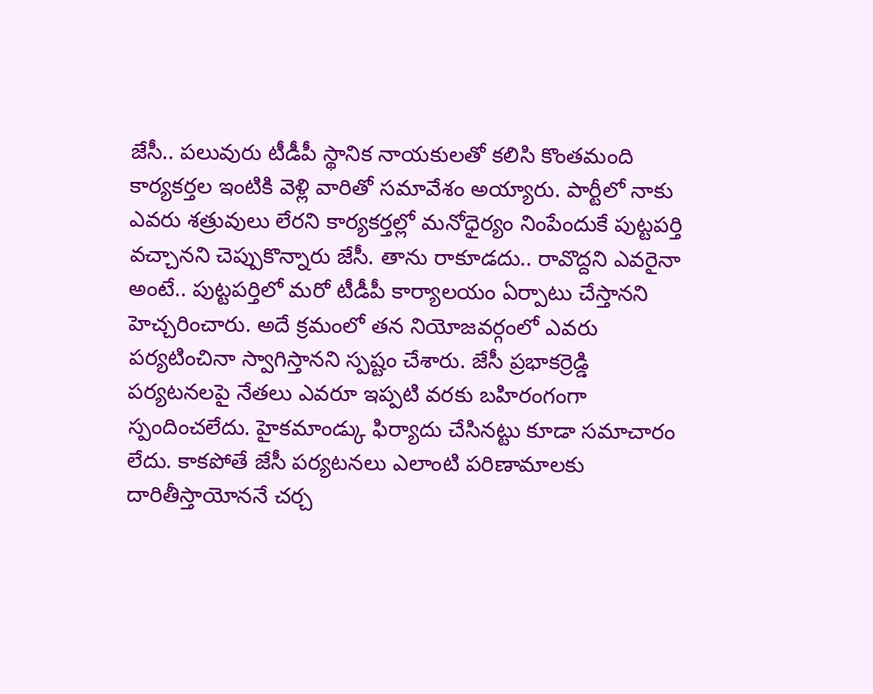జేసీ.. పలువురు టీడీపీ స్థానిక నాయకులతో కలిసి కొంతమంది కార్యకర్తల ఇంటికి వెళ్లి వారితో సమావేశం అయ్యారు. పార్టీలో నాకు ఎవరు శత్రువులు లేరని కార్యకర్తల్లో మనోధైర్యం నింపేందుకే పుట్టపర్తి వచ్చానని చెప్పుకొన్నారు జేసీ. తాను రాకూడదు.. రావొద్దని ఎవరైనా అంటే.. పుట్టపర్తిలో మరో టీడీపీ కార్యాలయం ఏర్పాటు చేస్తానని హెచ్చరించారు. అదే క్రమంలో తన నియోజవర్గంలో ఎవరు పర్యటించినా స్వాగిస్తానని స్పష్టం చేశారు. జేసీ ప్రభాకర్రెడ్డి పర్యటనలపై నేతలు ఎవరూ ఇప్పటి వరకు బహిరంగంగా స్పందించలేదు. హైకమాండ్కు ఫిర్యాదు చేసినట్టు కూడా సమాచారం లేదు. కాకపోతే జేసీ పర్యటనలు ఎలాంటి పరిణామాలకు దారితీస్తాయోననే చర్చ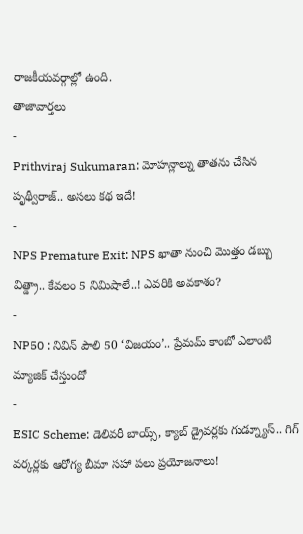రాజకీయవర్గాల్లో ఉంది.
తాజావార్తలు
-
Prithviraj Sukumaran: మోహన్లాల్ను తాతను చేసిన పృథ్వీరాజ్.. అసలు కథ ఇదే!
-
NPS Premature Exit: NPS ఖాతా నుంచి మొత్తం డబ్బు విత్డ్రా.. కేవలం 5 నిమిషాలే..! ఎవరికి అవకాశం?
-
NP50 : నివిన్ పౌలి 50 ‘విజయం’.. ప్రేమమ్ కాంబో ఎలాంటి మ్యాజిక్ చేస్తుందో
-
ESIC Scheme: డెలివరీ బాయ్స్, క్యాబ్ డ్రైవర్లకు గుడ్న్యూస్.. గిగ్ వర్కర్లకు ఆరోగ్య బీమా సహా పలు ప్రయోజనాలు!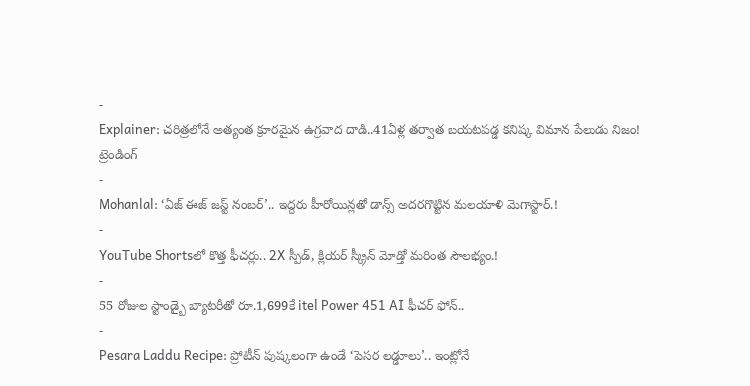-
Explainer: చరిత్రలోనే అత్యంత క్రూరమైన ఉగ్రవాద దాడి..41ఏళ్ల తర్వాత బయటపడ్డ కనిష్క విమాన పేలుడు నిజం!
ట్రెండింగ్
-
Mohanlal: ‘ఏజ్ ఈజ్ జస్ట్ నంబర్’.. ఇద్దరు హీరోయిన్లతో డాన్స్ అదరగొట్టిన మలయాళి మెగాస్టార్.!
-
YouTube Shortsలో కొత్త ఫీచర్లు.. 2X స్పీడ్, క్లియర్ స్క్రీన్ మోడ్తో మరింత సౌలభ్యం.!
-
55 రోజుల స్టాండ్బై బ్యాటరీతో రూ.1,699కే itel Power 451 AI ఫీచర్ ఫోన్..
-
Pesara Laddu Recipe: ప్రోటీన్ పుష్కలంగా ఉండే ‘పెసర లడ్డూలు’.. ఇంట్లోనే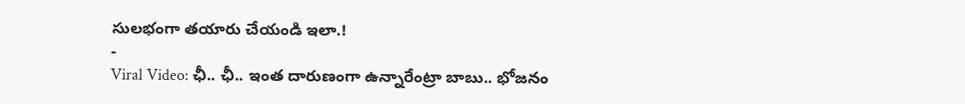సులభంగా తయారు చేయండి ఇలా.!
-
Viral Video: ఛీ.. ఛీ.. ఇంత దారుణంగా ఉన్నారేంట్రా బాబు.. భోజనం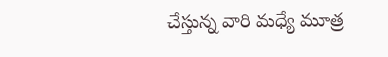చేస్తున్న వారి మధ్యే మూత్ర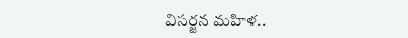విసర్జన మహిళ..